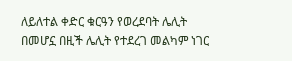ለይለተል ቀድር ቁርዓን የወረደባት ሌሊት በመሆኗ በዚች ሌሊት የተደረገ መልካም ነገር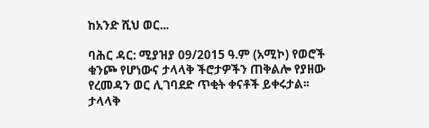ከአንድ ሺህ ወር...

ባሕር ዳር: ሚያዝያ 09/2015 ዓ.ም (አሚኮ) የወሮች ቁንጮ የሆነውና ታላላቅ ችሮታዎችን ጠቅልሎ የያዘው የረመዳን ወር ሊገባደድ ጥቂት ቀናቶች ይቀሩታል፡፡ ታላላቅ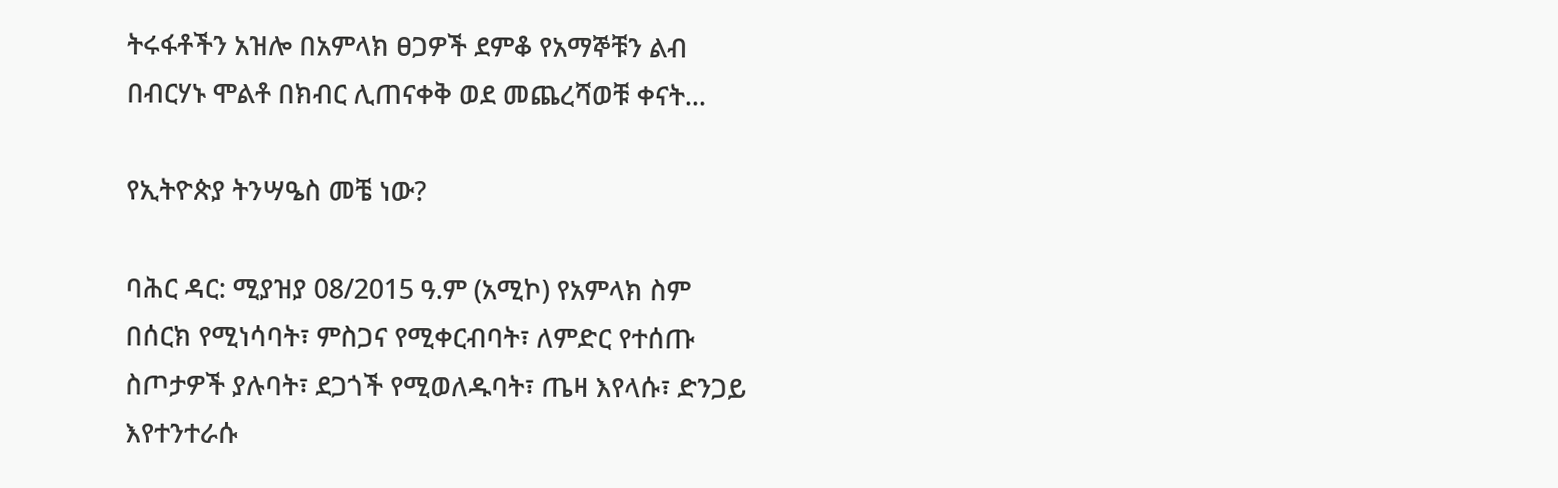ትሩፋቶችን አዝሎ በአምላክ ፀጋዎች ደምቆ የአማኞቹን ልብ በብርሃኑ ሞልቶ በክብር ሊጠናቀቅ ወደ መጨረሻወቹ ቀናት...

የኢትዮጵያ ትንሣዔስ መቼ ነው?

ባሕር ዳር: ሚያዝያ 08/2015 ዓ.ም (አሚኮ) የአምላክ ስም በሰርክ የሚነሳባት፣ ምስጋና የሚቀርብባት፣ ለምድር የተሰጡ ስጦታዎች ያሉባት፣ ደጋጎች የሚወለዱባት፣ ጤዛ እየላሱ፣ ድንጋይ እየተንተራሱ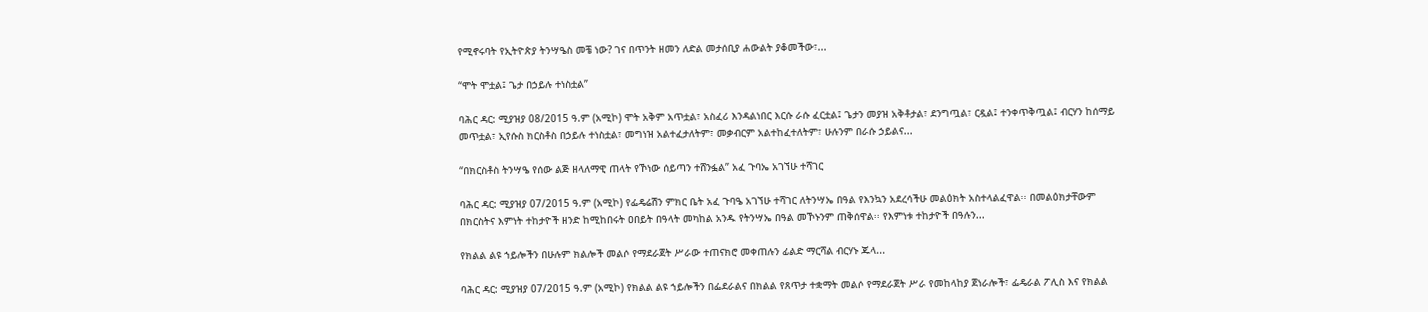የሚኖሩባት የኢትዮጵያ ትንሣዔስ መቼ ነው? ገና በጥንት ዘመን ለድል መታሰቢያ ሐውልት ያቆመችው፣...

“ሞት ሞቷል፤ ጌታ በኃይሉ ተነስቷልʺ

ባሕር ዳር: ሚያዝያ 08/2015 ዓ.ም (አሚኮ) ሞት አቅም አጥቷል፣ አስፈሪ እንዳልነበር እርሱ ራሱ ፈርቷል፤ ጌታን መያዝ አቅቶታል፣ ደንግጧል፣ ርዷል፤ ተንቀጥቅጧል፤ ብርሃን ከሰማይ መጥቷል፣ ኢየሱስ ክርስቶስ በኃይሉ ተነስቷል፣ መግነዝ አልተፈታለትም፣ መቃብርም አልተከፈተለትም፣ ሁሉንም በራሱ ኃይልና...

“በክርስቶስ ትንሣዔ የሰው ልጅ ዘላለማዊ ጠላት የኾነው ሰይጣን ተሸንፏል” አፈ ጉባኤ አገኘሁ ተሻገር

ባሕር ዳር: ሚያዝያ 07/2015 ዓ.ም (አሚኮ) የፌዴሬሽን ምክር ቤት አፈ ጉባዔ አገኘሁ ተሻገር ለትንሣኤ በዓል የእንኳን አደረሳችሁ መልዕክት አስተላልፈዋል፡፡ በመልዕክታቸውም በክርስትና እምነት ተከታዮች ዘንድ ከሚከበሩት ዐበይት በዓላት መካከል አንዱ የትንሣኤ በዓል መኾኑንም ጠቅሰዋል፡፡ የእምነቱ ተከታዮች በዓሉን...

የክልል ልዩ ኀይሎችን በሁሉም ክልሎች መልሶ የማደራጀት ሥራው ተጠናክሮ መቀጠሉን ፊልድ ማርሻል ብርሃኑ ጁላ...

ባሕር ዳር: ሚያዝያ 07/2015 ዓ.ም (አሚኮ) የክልል ልዩ ኀይሎችን በፌደራልና በክልል የጸጥታ ተቋማት መልሶ የማደራጀት ሥራ የመከላከያ ጀነራሎች፣ ፌዴራል ፖሊስ እና የክልል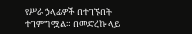የሥራ ኃላፊዎች በተገኙበት ተገምግሟል። በመድረኩ ላይ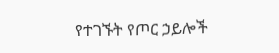የተገኙት የጦር ኃይሎች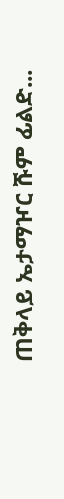ጠቅላይ ኤታማዦር ሹም ፊልድ...